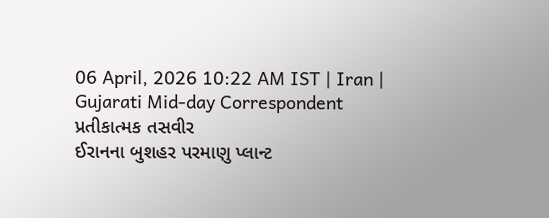06 April, 2026 10:22 AM IST | Iran | Gujarati Mid-day Correspondent
પ્રતીકાત્મક તસવીર
ઈરાનના બુશહર પરમાણુ પ્લાન્ટ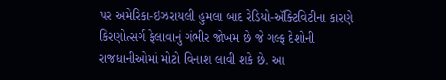પર અમેરિકા-ઇઝરાયલી હુમલા બાદ રેડિયો-ઍક્ટિવિટીના કારણે કિરણોત્સર્ગ ફેલાવાનું ગંભીર જોખમ છે જે ગલ્ફ દેશોની રાજધાનીઓમાં મોટો વિનાશ લાવી શકે છે. આ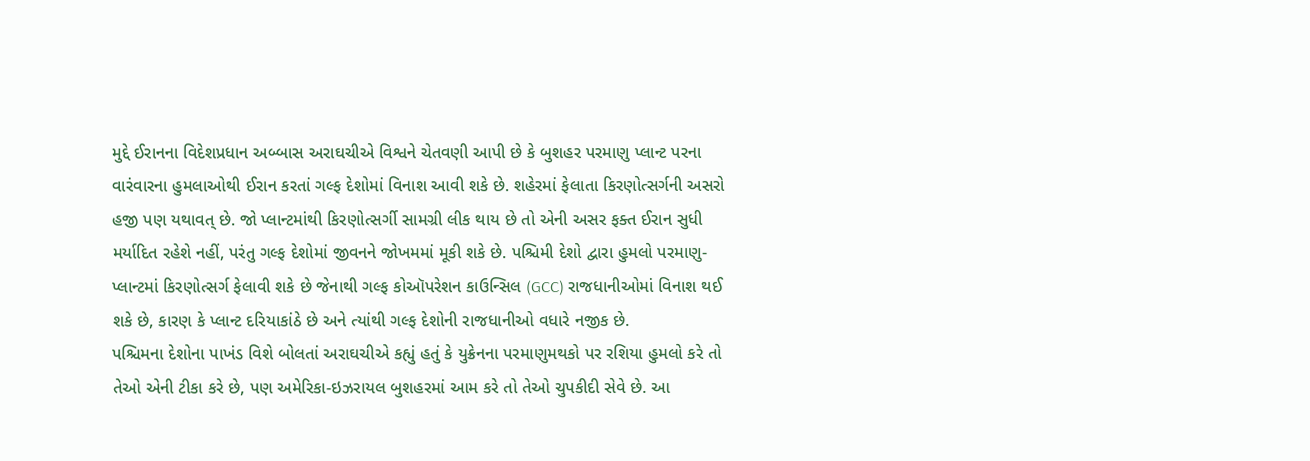મુદ્દે ઈરાનના વિદેશપ્રધાન અબ્બાસ અરાઘચીએ વિશ્વને ચેતવણી આપી છે કે બુશહર પરમાણુ પ્લાન્ટ પરના વારંવારના હુમલાઓથી ઈરાન કરતાં ગલ્ફ દેશોમાં વિનાશ આવી શકે છે. શહેરમાં ફેલાતા કિરણોત્સર્ગની અસરો હજી પણ યથાવત્ છે. જો પ્લાન્ટમાંથી કિરણોત્સર્ગી સામગ્રી લીક થાય છે તો એની અસર ફક્ત ઈરાન સુધી મર્યાદિત રહેશે નહીં, પરંતુ ગલ્ફ દેશોમાં જીવનને જોખમમાં મૂકી શકે છે. પશ્ચિમી દેશો દ્વારા હુમલો પરમાણુ-પ્લાન્ટમાં કિરણોત્સર્ગ ફેલાવી શકે છે જેનાથી ગલ્ફ કોઑપરેશન કાઉન્સિલ (GCC) રાજધાનીઓમાં વિનાશ થઈ શકે છે, કારણ કે પ્લાન્ટ દરિયાકાંઠે છે અને ત્યાંથી ગલ્ફ દેશોની રાજધાનીઓ વધારે નજીક છે.
પશ્ચિમના દેશોના પાખંડ વિશે બોલતાં અરાઘચીએ કહ્યું હતું કે યુક્રેનના પરમાણુમથકો પર રશિયા હુમલો કરે તો તેઓ એની ટીકા કરે છે, પણ અમેરિકા-ઇઝરાયલ બુશહરમાં આમ કરે તો તેઓ ચુપકીદી સેવે છે. આ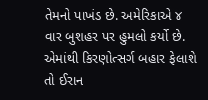તેમનો પાખંડ છે. અમેરિકાએ ૪ વાર બુશહર પર હુમલો કર્યો છે. એમાંથી કિરણોત્સર્ગ બહાર ફેલાશે તો ઈરાન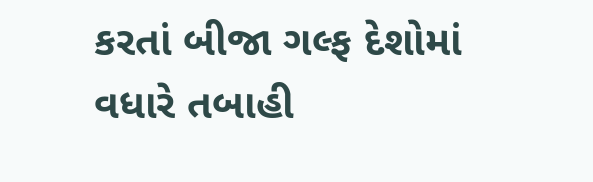કરતાં બીજા ગલ્ફ દેશોમાં વધારે તબાહી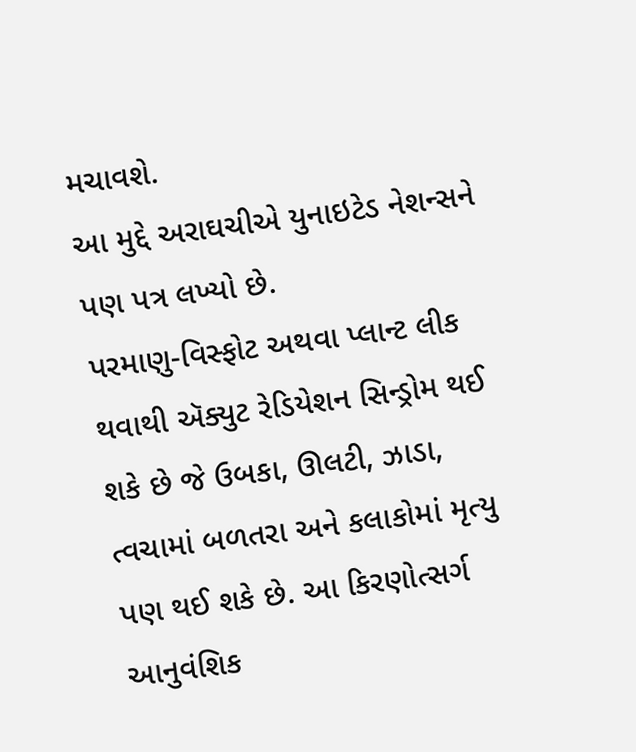મચાવશે.
આ મુદ્દે અરાઘચીએ યુનાઇટેડ નેશન્સને પણ પત્ર લખ્યો છે.
પરમાણુ-વિસ્ફોટ અથવા પ્લાન્ટ લીક થવાથી ઍક્યુટ રેડિયેશન સિન્ડ્રોમ થઈ શકે છે જે ઉબકા, ઊલટી, ઝાડા, ત્વચામાં બળતરા અને કલાકોમાં મૃત્યુ પણ થઈ શકે છે. આ કિરણોત્સર્ગ આનુવંશિક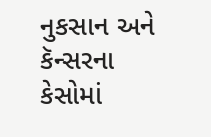નુકસાન અને કૅન્સરના કેસોમાં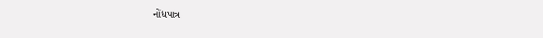નોંધપાત્ર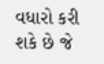વધારો કરી શકે છે જે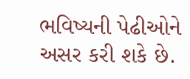ભવિષ્યની પેઢીઓને અસર કરી શકે છે.